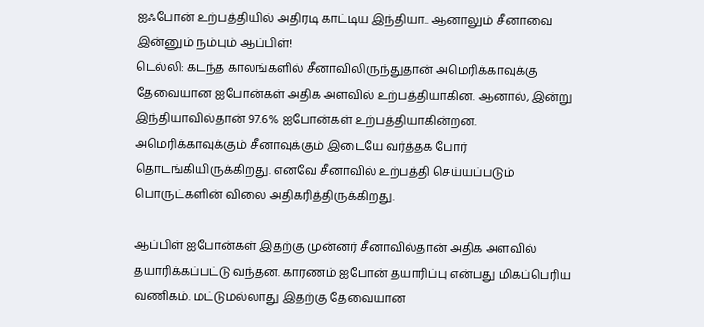ஐஃபோன் உற்பத்தியில் அதிரடி காட்டிய இந்தியா.. ஆனாலும் சீனாவை இன்னும் நம்பும் ஆப்பிள்!
டெல்லி: கடந்த காலங்களில் சீனாவிலிருந்துதான் அமெரிக்காவுக்கு தேவையான ஐபோன்கள் அதிக அளவில் உற்பத்தியாகின. ஆனால், இன்று இந்தியாவில்தான் 97.6% ஐபோன்கள் உற்பத்தியாகின்றன.
அமெரிக்காவுக்கும் சீனாவுக்கும் இடையே வர்த்தக போர் தொடங்கியிருக்கிறது. எனவே சீனாவில் உற்பத்தி செய்யப்படும் பொருட்களின் விலை அதிகரித்திருக்கிறது.

ஆப்பிள் ஐபோன்கள் இதற்கு முன்னர் சீனாவில்தான் அதிக அளவில் தயாரிக்கப்பட்டு வந்தன. காரணம் ஐபோன் தயாரிப்பு என்பது மிகப்பெரிய வணிகம். மட்டுமல்லாது இதற்கு தேவையான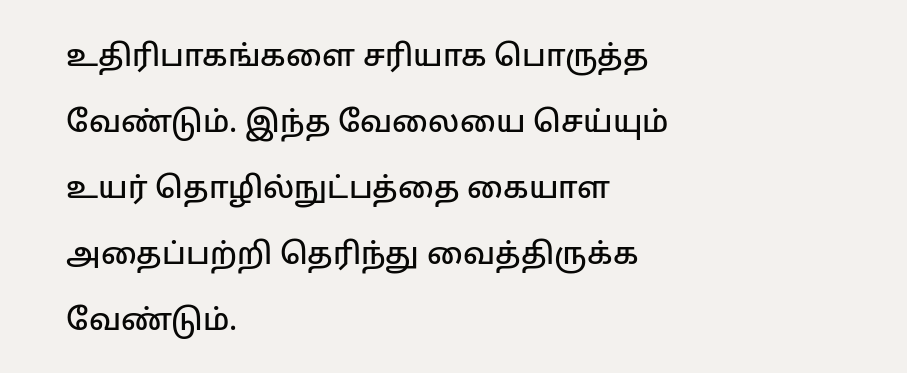உதிரிபாகங்களை சரியாக பொருத்த வேண்டும். இந்த வேலையை செய்யும் உயர் தொழில்நுட்பத்தை கையாள அதைப்பற்றி தெரிந்து வைத்திருக்க வேண்டும்.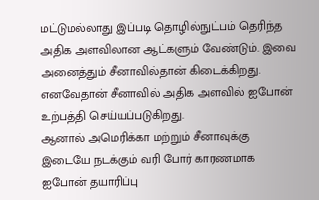மட்டுமல்லாது இப்படி தொழில்நுட்பம் தெரிந்த அதிக அளவிலான ஆட்களும் வேண்டும். இவை அனைத்தும் சீனாவில்தான் கிடைக்கிறது. எனவேதான் சீனாவில் அதிக அளவில் ஐபோன் உற்பத்தி செய்யப்படுகிறது.
ஆனால் அமெரிக்கா மற்றும் சீனாவுக்கு இடையே நடக்கும் வரி போர் காரணமாக ஐபோன் தயாரிப்பு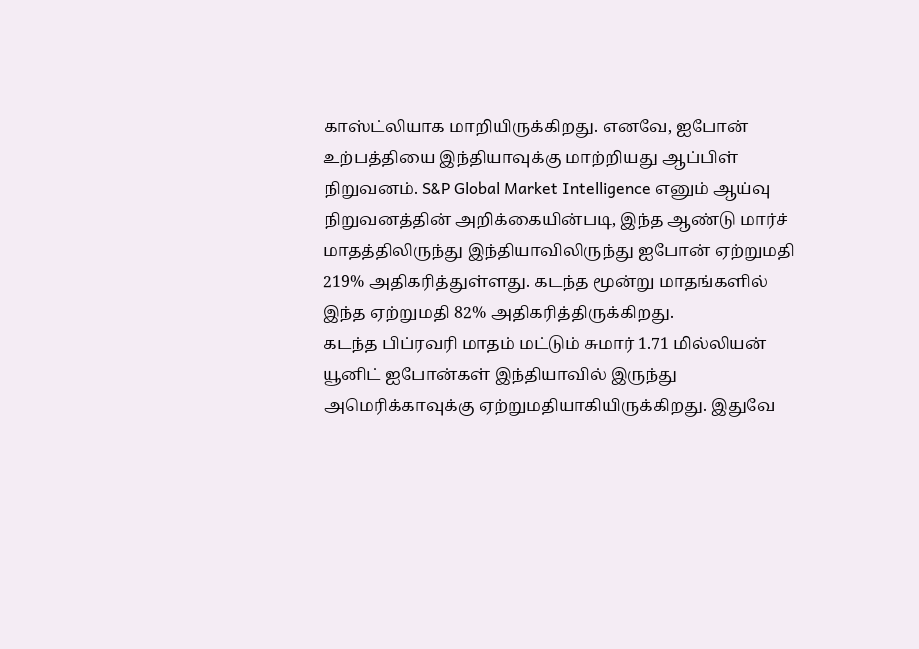காஸ்ட்லியாக மாறியிருக்கிறது. எனவே, ஐபோன் உற்பத்தியை இந்தியாவுக்கு மாற்றியது ஆப்பிள் நிறுவனம். S&P Global Market Intelligence எனும் ஆய்வு நிறுவனத்தின் அறிக்கையின்படி, இந்த ஆண்டு மார்ச் மாதத்திலிருந்து இந்தியாவிலிருந்து ஐபோன் ஏற்றுமதி 219% அதிகரித்துள்ளது. கடந்த மூன்று மாதங்களில் இந்த ஏற்றுமதி 82% அதிகரித்திருக்கிறது.
கடந்த பிப்ரவரி மாதம் மட்டும் சுமார் 1.71 மில்லியன் யூனிட் ஐபோன்கள் இந்தியாவில் இருந்து அமெரிக்காவுக்கு ஏற்றுமதியாகியிருக்கிறது. இதுவே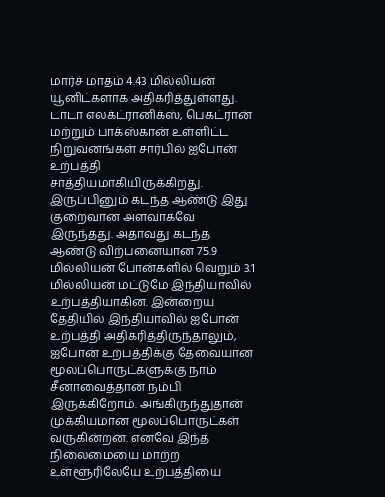மார்ச் மாதம் 4.43 மில்லியன் யூனிட்களாக அதிகரித்துள்ளது. டாடா எலக்ட்ரானிக்ஸ், பெகட்ரான் மற்றும் பாக்ஸ்கான் உள்ளிட்ட நிறுவனங்கள் சார்பில் ஐபோன் உற்பத்தி சாத்தியமாகியிருக்கிறது.
இருப்பினும் கடந்த ஆண்டு இது குறைவான அளவாகவே இருந்தது. அதாவது கடந்த ஆண்டு விற்பனையான 75.9 மில்லியன் போன்களில் வெறும் 3.1 மில்லியன் மட்டுமே இந்தியாவில் உற்பத்தியாகின. இன்றைய தேதியில் இந்தியாவில் ஐபோன் உற்பத்தி அதிகரித்திருந்தாலும், ஐபோன் உற்பத்திக்கு தேவையான மூலப்பொருட்களுக்கு நாம் சீனாவைத்தான் நம்பி இருக்கிறோம். அங்கிருந்துதான் முக்கியமான மூலப்பொருட்கள் வருகின்றன. எனவே இந்த நிலைமையை மாற்ற உள்ளூரிலேயே உற்பத்தியை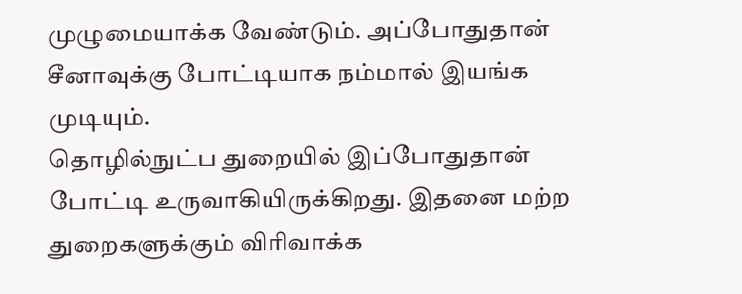முழுமையாக்க வேண்டும். அப்போதுதான் சீனாவுக்கு போட்டியாக நம்மால் இயங்க முடியும்.
தொழில்நுட்ப துறையில் இப்போதுதான் போட்டி உருவாகியிருக்கிறது. இதனை மற்ற துறைகளுக்கும் விரிவாக்க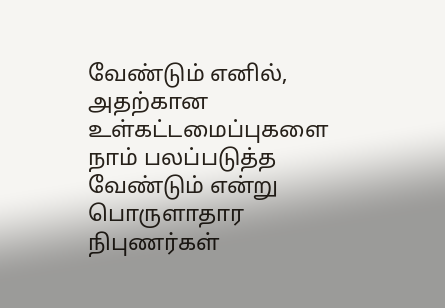வேண்டும் எனில், அதற்கான உள்கட்டமைப்புகளை நாம் பலப்படுத்த வேண்டும் என்று பொருளாதார நிபுணர்கள்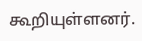கூறியுள்ளனர்.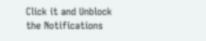Click it and Unblock the Notifications